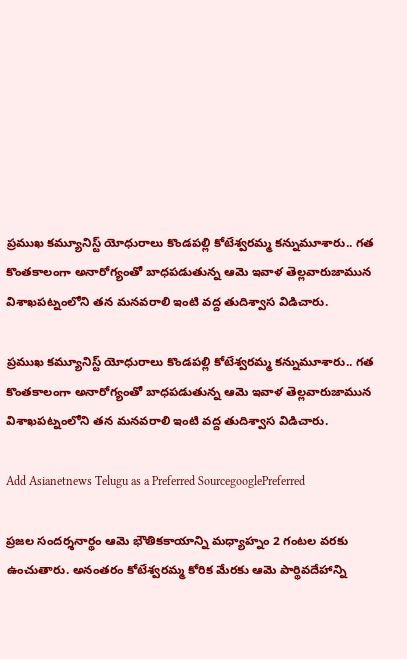ప్రముఖ కమ్యూనిస్ట్ యోధురాలు కొండపల్లి కోటేశ్వరమ్మ కన్నుమూశారు.. గత కొంతకాలంగా అనారోగ్యంతో బాధపడుతున్న ఆమె ఇవాళ తెల్లవారుజామున విశాఖపట్నంలోని తన మనవరాలి ఇంటి వద్ద తుదిశ్వాస విడిచారు.

ప్రముఖ కమ్యూనిస్ట్ యోధురాలు కొండపల్లి కోటేశ్వరమ్మ కన్నుమూశారు.. గత కొంతకాలంగా అనారోగ్యంతో బాధపడుతున్న ఆమె ఇవాళ తెల్లవారుజామున విశాఖపట్నంలోని తన మనవరాలి ఇంటి వద్ద తుదిశ్వాస విడిచారు.

Add Asianetnews Telugu as a Preferred SourcegooglePreferred

ప్రజల సందర్శనార్థం ఆమె భౌతికకాయాన్ని మధ్యాహ్నం 2 గంటల వరకు ఉంచుతారు. అనంతరం కోటేశ్వరమ్మ కోరిక మేరకు ఆమె పార్థివదేహాన్ని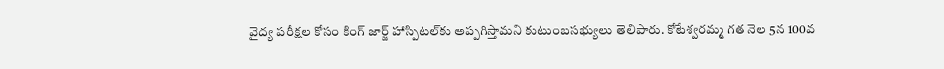వైద్య పరీక్షల కోసం కింగ్ జార్జ్ హాస్పిటల్‌‌కు అప్పగిస్తామని కుటుంబసభ్యులు తెలిపారు. కోటేశ్వరమ్మ గత నెల 5న 100వ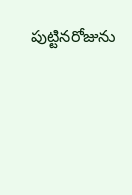పుట్టినరోజును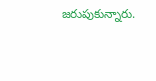జరుపుకున్నారు.